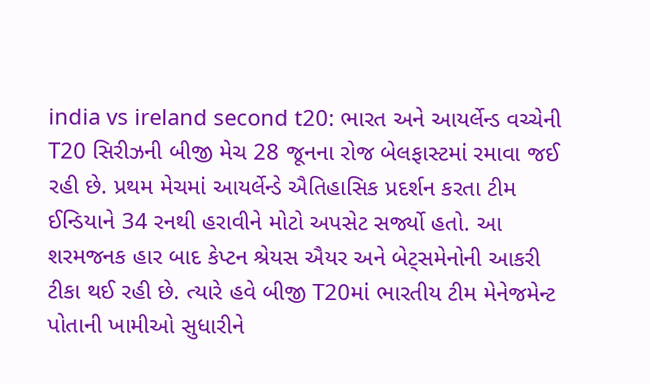india vs ireland second t20: ભારત અને આયર્લેન્ડ વચ્ચેની T20 સિરીઝની બીજી મેચ 28 જૂનના રોજ બેલફાસ્ટમાં રમાવા જઈ રહી છે. પ્રથમ મેચમાં આયર્લેન્ડે ઐતિહાસિક પ્રદર્શન કરતા ટીમ ઈન્ડિયાને 34 રનથી હરાવીને મોટો અપસેટ સર્જ્યો હતો. આ શરમજનક હાર બાદ કેપ્ટન શ્રેયસ ઐયર અને બેટ્સમેનોની આકરી ટીકા થઈ રહી છે. ત્યારે હવે બીજી T20માં ભારતીય ટીમ મેનેજમેન્ટ પોતાની ખામીઓ સુધારીને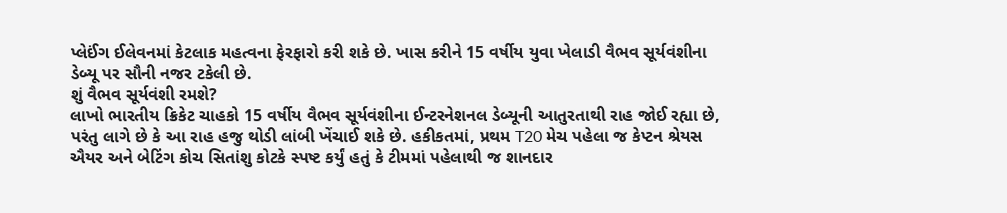પ્લેઈંગ ઈલેવનમાં કેટલાક મહત્વના ફેરફારો કરી શકે છે. ખાસ કરીને 15 વર્ષીય યુવા ખેલાડી વૈભવ સૂર્યવંશીના ડેબ્યૂ પર સૌની નજર ટકેલી છે.
શું વૈભવ સૂર્યવંશી રમશે?
લાખો ભારતીય ક્રિકેટ ચાહકો 15 વર્ષીય વૈભવ સૂર્યવંશીના ઈન્ટરનેશનલ ડેબ્યૂની આતુરતાથી રાહ જોઈ રહ્યા છે, પરંતુ લાગે છે કે આ રાહ હજુ થોડી લાંબી ખેંચાઈ શકે છે. હકીકતમાં, પ્રથમ T20 મેચ પહેલા જ કેપ્ટન શ્રેયસ ઐયર અને બેટિંગ કોચ સિતાંશુ કોટકે સ્પષ્ટ કર્યું હતું કે ટીમમાં પહેલાથી જ શાનદાર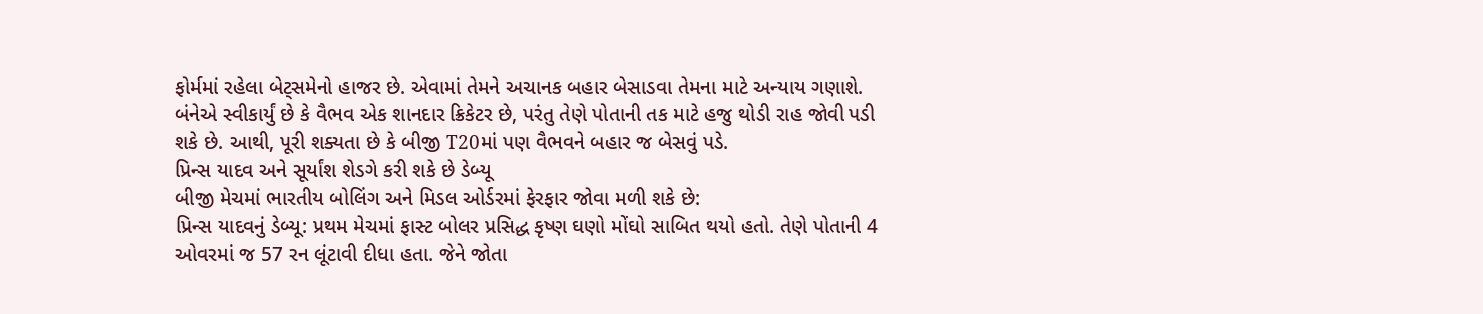ફોર્મમાં રહેલા બેટ્સમેનો હાજર છે. એવામાં તેમને અચાનક બહાર બેસાડવા તેમના માટે અન્યાય ગણાશે.
બંનેએ સ્વીકાર્યું છે કે વૈભવ એક શાનદાર ક્રિકેટર છે, પરંતુ તેણે પોતાની તક માટે હજુ થોડી રાહ જોવી પડી શકે છે. આથી, પૂરી શક્યતા છે કે બીજી T20માં પણ વૈભવને બહાર જ બેસવું પડે.
પ્રિન્સ યાદવ અને સૂર્યાંશ શેડગે કરી શકે છે ડેબ્યૂ
બીજી મેચમાં ભારતીય બોલિંગ અને મિડલ ઓર્ડરમાં ફેરફાર જોવા મળી શકે છે:
પ્રિન્સ યાદવનું ડેબ્યૂ: પ્રથમ મેચમાં ફાસ્ટ બોલર પ્રસિદ્ધ કૃષ્ણ ઘણો મોંઘો સાબિત થયો હતો. તેણે પોતાની 4 ઓવરમાં જ 57 રન લૂંટાવી દીધા હતા. જેને જોતા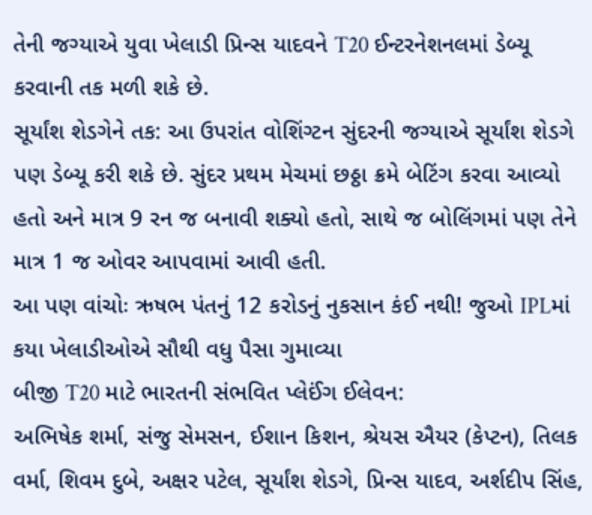તેની જગ્યાએ યુવા ખેલાડી પ્રિન્સ યાદવને T20 ઈન્ટરનેશનલમાં ડેબ્યૂ કરવાની તક મળી શકે છે.
સૂર્યાંશ શેડગેને તક: આ ઉપરાંત વોશિંગ્ટન સુંદરની જગ્યાએ સૂર્યાંશ શેડગે પણ ડેબ્યૂ કરી શકે છે. સુંદર પ્રથમ મેચમાં છઠ્ઠા ક્રમે બેટિંગ કરવા આવ્યો હતો અને માત્ર 9 રન જ બનાવી શક્યો હતો, સાથે જ બોલિંગમાં પણ તેને માત્ર 1 જ ઓવર આપવામાં આવી હતી.
આ પણ વાંચોઃ ઋષભ પંતનું 12 કરોડનું નુકસાન કંઈ નથી! જુઓ IPLમાં કયા ખેલાડીઓએ સૌથી વધુ પૈસા ગુમાવ્યા
બીજી T20 માટે ભારતની સંભવિત પ્લેઈંગ ઈલેવન:
અભિષેક શર્મા, સંજુ સેમસન, ઈશાન કિશન, શ્રેયસ ઐયર (કેપ્ટન), તિલક વર્મા, શિવમ દુબે, અક્ષર પટેલ, સૂર્યાંશ શેડગે, પ્રિન્સ યાદવ, અર્શદીપ સિંહ,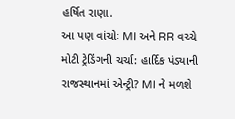હર્ષિત રાણા.
આ પણ વાંચોઃ MI અને RR વચ્ચે મોટી ટ્રેડિંગની ચર્ચા: હાર્દિક પંડ્યાની રાજસ્થાનમાં એન્ટ્રી? MI ને મળશે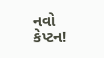નવો કેપ્ટન!